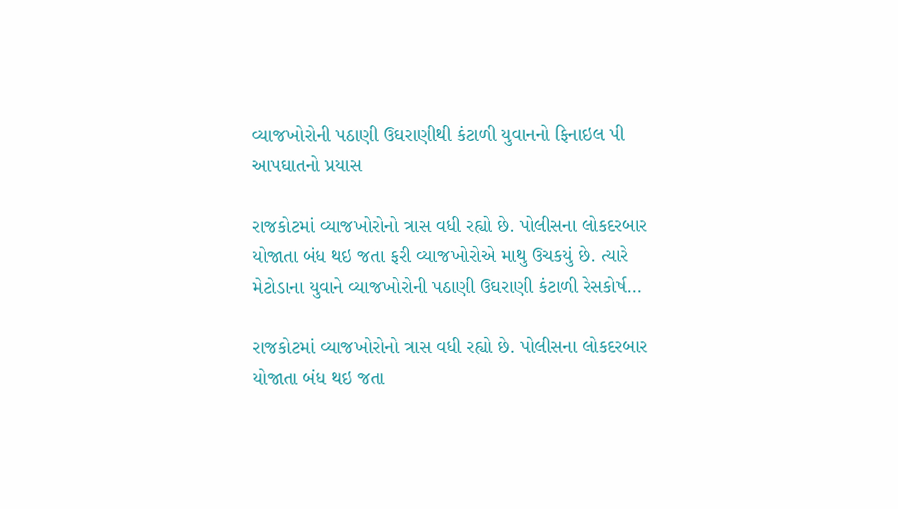વ્યાજખોરોની પઠાણી ઉઘરાણીથી કંટાળી યુવાનનો ફિનાઇલ પી આપઘાતનો પ્રયાસ

રાજકોટમાં વ્યાજખોરોનો ત્રાસ વધી રહ્યો છે. પોલીસના લોકદરબાર યોજાતા બંધ થઇ જતા ફરી વ્યાજખોરોએ માથુ ઉચકયું છે. ત્યારે મેટોડાના યુવાને વ્યાજખોરોની પઠાણી ઉઘરાણી કંટાળી રેસકોર્ષ…

રાજકોટમાં વ્યાજખોરોનો ત્રાસ વધી રહ્યો છે. પોલીસના લોકદરબાર યોજાતા બંધ થઇ જતા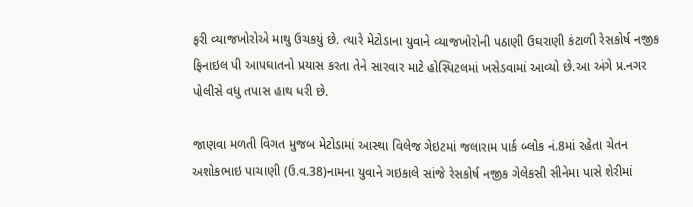ફરી વ્યાજખોરોએ માથુ ઉચકયું છે. ત્યારે મેટોડાના યુવાને વ્યાજખોરોની પઠાણી ઉઘરાણી કંટાળી રેસકોર્ષ નજીક ફિનાઇલ પી આપઘાતનો પ્રયાસ કરતા તેને સારવાર માટે હોસ્પિટલમાં ખસેડવામાં આવ્યો છે.આ અંગે પ્ર.નગર પોલીસે વધુ તપાસ હાથ ધરી છે.

જાણવા મળતી વિગત મુજબ મેટોડામાં આસ્થા વિલેજ ગેઇટમાં જલારામ પાર્ક બ્લોક નં.8માં રહેતા ચેતન અશોકભાઇ પાચાણી (ઉ.વ.38)નામના યુવાને ગઇકાલે સાંજે રેસકોર્ષ નજીક ગેલેકસી સીનેમા પાસે શેરીમાં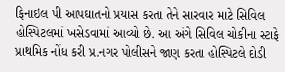ફિનાઇલ પી આપઘાતનો પ્રયાસ કરતા તેને સારવાર માટે સિવિલ હોસ્પિટલમાં ખસેડવામાં આવ્યો છે. આ અંગે સિવિલ ચોકીના સ્ટાફે પ્રાથમિક નોંધ કરી પ્ર.નગર પોલીસને જાણ કરતા હોસ્પિટલે દોડી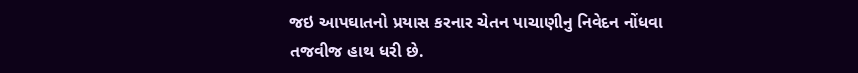જઇ આપઘાતનો પ્રયાસ કરનાર ચેતન પાચાણીનુ નિવેદન નોંધવા તજવીજ હાથ ધરી છે.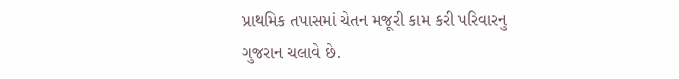પ્રાથમિક તપાસમાં ચેતન મજૂરી કામ કરી પરિવારનુ ગુજરાન ચલાવે છે.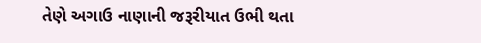તેણે અગાઉ નાણાની જરૂરીયાત ઉભી થતા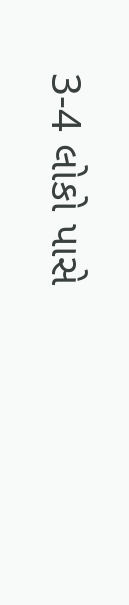3-4 લોકો પાસે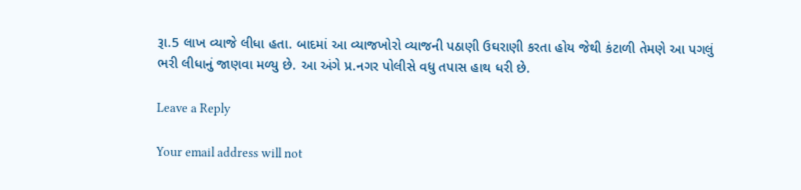રૂા.5 લાખ વ્યાજે લીધા હતા. બાદમાં આ વ્યાજખોરો વ્યાજની પઠાણી ઉઘરાણી કરતા હોય જેથી કંટાળી તેમણે આ પગલું ભરી લીધાનું જાણવા મળ્યુ છે. આ અંગે પ્ર.નગર પોલીસે વધુ તપાસ હાથ ધરી છે.

Leave a Reply

Your email address will not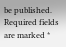be published. Required fields are marked *